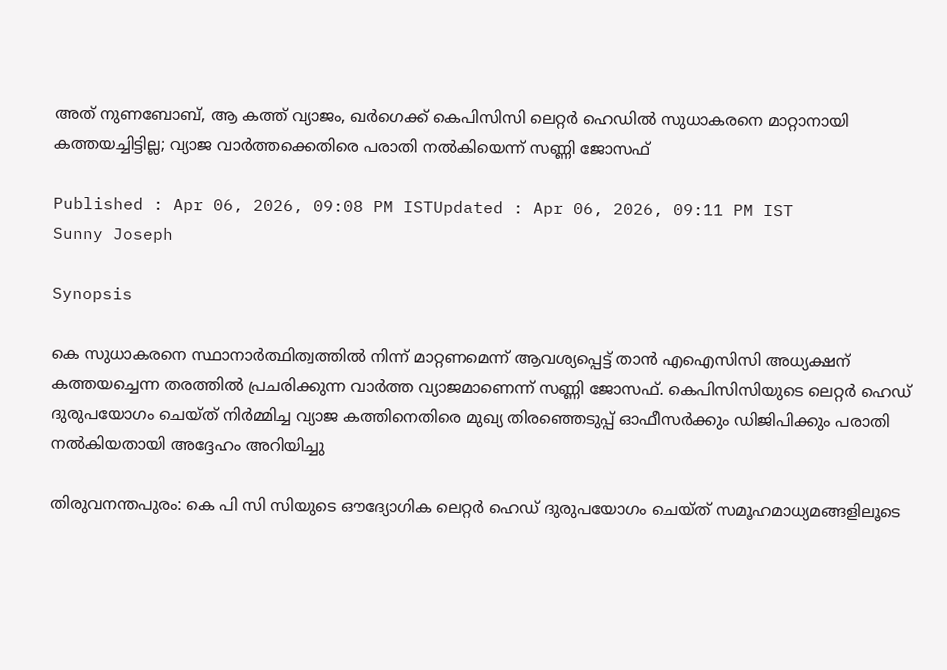അത് നുണബോബ്, ആ കത്ത് വ്യാജം, ഖർഗെക്ക് കെപിസിസി ലെറ്റർ ഹെഡിൽ സുധാകരനെ മാറ്റാനായി കത്തയച്ചിട്ടില്ല; വ്യാജ വാർത്തക്കെതിരെ പരാതി നൽകിയെന്ന് സണ്ണി ജോസഫ്

Published : Apr 06, 2026, 09:08 PM ISTUpdated : Apr 06, 2026, 09:11 PM IST
Sunny Joseph

Synopsis

കെ സുധാകരനെ സ്ഥാനാർത്ഥിത്വത്തിൽ നിന്ന് മാറ്റണമെന്ന് ആവശ്യപ്പെട്ട് താൻ എഐസിസി അധ്യക്ഷന് കത്തയച്ചെന്ന തരത്തിൽ പ്രചരിക്കുന്ന വാർത്ത വ്യാജമാണെന്ന് സണ്ണി ജോസഫ്. കെപിസിസിയുടെ ലെറ്റർ ഹെഡ് ദുരുപയോഗം ചെയ്ത് നിർമ്മിച്ച വ്യാജ കത്തിനെതിരെ മുഖ്യ തിരഞ്ഞെടുപ്പ് ഓഫീസർക്കും ഡിജിപിക്കും പരാതി നൽകിയതായി അദ്ദേഹം അറിയിച്ചു

തിരുവനന്തപുരം: കെ പി സി സിയുടെ ഔദ്യോഗിക ലെറ്റർ ഹെഡ് ദുരുപയോഗം ചെയ്ത് സമൂഹമാധ്യമങ്ങളിലൂടെ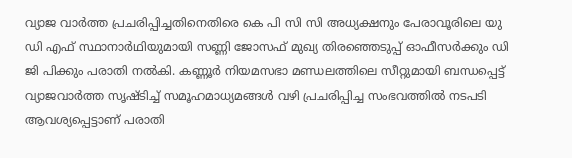വ്യാജ വാർത്ത പ്രചരിപ്പിച്ചതിനെതിരെ കെ പി സി സി അധ്യക്ഷനും പേരാവൂരിലെ യു ഡി എഫ് സ്ഥാനാർഥിയുമായി സണ്ണി ജോസഫ് മുഖ്യ തിരഞ്ഞെടുപ്പ് ഓഫീസർക്കും ഡി ജി പിക്കും പരാതി നൽകി. കണ്ണൂര്‍ നിയമസഭാ മണ്ഡലത്തിലെ സീറ്റുമായി ബന്ധപ്പെട്ട് വ്യാജവാര്‍ത്ത സൃഷ്ടിച്ച് സമൂഹമാധ്യമങ്ങള്‍ വഴി പ്രചരിപ്പിച്ച സംഭവത്തില്‍ നടപടി ആവശ്യപ്പെട്ടാണ് പരാതി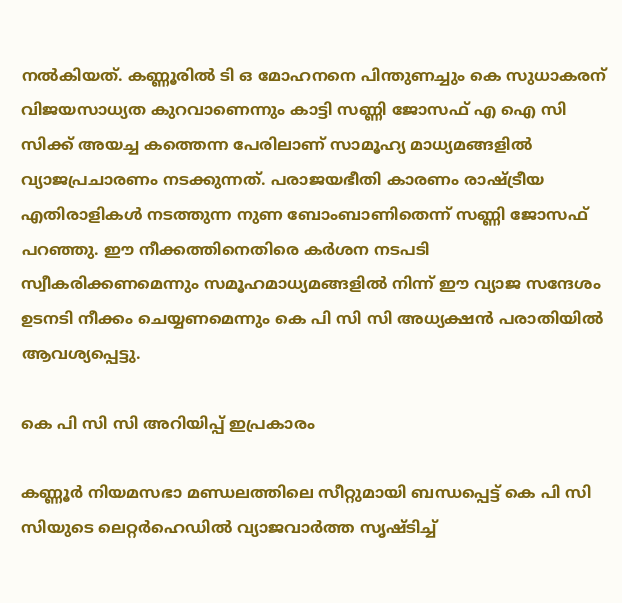നൽകിയത്. കണ്ണൂരിൽ ടി ഒ മോഹനനെ പിന്തുണച്ചും കെ സുധാകരന് വിജയസാധ്യത കുറവാണെന്നും കാട്ടി സണ്ണി ജോസഫ് എ ഐ സി സിക്ക് അയച്ച കത്തെന്ന പേരിലാണ് സാമൂഹ്യ മാധ്യമങ്ങളിൽ വ്യാജപ്രചാരണം നടക്കുന്നത്. പരാജയഭീതി കാരണം രാഷ്ട്രീയ എതിരാളികള്‍ നടത്തുന്ന നുണ ബോംബാണിതെന്ന് സണ്ണി ജോസഫ് പറഞ്ഞു. ഈ നീക്കത്തിനെതിരെ കർശന നടപടി സ്വീകരിക്കണമെന്നും സമൂഹമാധ്യമങ്ങളിൽ നിന്ന് ഈ വ്യാജ സന്ദേശം ഉടനടി നീക്കം ചെയ്യണമെന്നും കെ പി സി സി അധ്യക്ഷൻ പരാതിയിൽ ആവശ്യപ്പെട്ടു.

കെ പി സി സി അറിയിപ്പ് ഇപ്രകാരം

കണ്ണൂര്‍ നിയമസഭാ മണ്ഡലത്തിലെ സീറ്റുമായി ബന്ധപ്പെട്ട് കെ പി സി സിയുടെ ലെറ്റര്‍ഹെഡില്‍ വ്യാജവാര്‍ത്ത സൃഷ്ടിച്ച്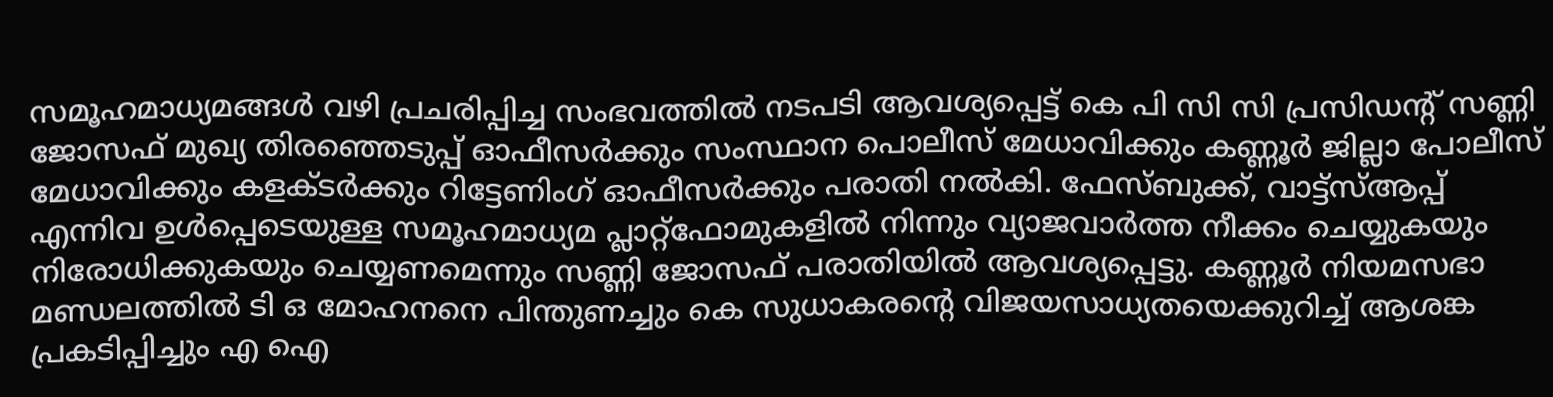സമൂഹമാധ്യമങ്ങള്‍ വഴി പ്രചരിപ്പിച്ച സംഭവത്തില്‍ നടപടി ആവശ്യപ്പെട്ട് കെ പി സി സി പ്രസിഡന്റ് സണ്ണി ജോസഫ് മുഖ്യ തിരഞ്ഞെടുപ്പ് ഓഫീസര്‍ക്കും സംസ്ഥാന പൊലീസ് മേധാവിക്കും കണ്ണൂര്‍ ജില്ലാ പോലീസ് മേധാവിക്കും കളക്ടര്‍ക്കും റിട്ടേണിംഗ് ഓഫീസര്‍ക്കും പരാതി നല്‍കി. ഫേസ്ബുക്ക്, വാട്ട്‌സ്ആപ്പ് എന്നിവ ഉള്‍പ്പെടെയുള്ള സമൂഹമാധ്യമ പ്ലാറ്റ്ഫോമുകളില്‍ നിന്നും വ്യാജവാര്‍ത്ത നീക്കം ചെയ്യുകയും നിരോധിക്കുകയും ചെയ്യണമെന്നും സണ്ണി ജോസഫ് പരാതിയില്‍ ആവശ്യപ്പെട്ടു. കണ്ണൂര്‍ നിയമസഭാ മണ്ഡലത്തില്‍ ടി ഒ മോഹനനെ പിന്തുണച്ചും കെ സുധാകരന്റെ വിജയസാധ്യതയെക്കുറിച്ച് ആശങ്ക പ്രകടിപ്പിച്ചും എ ഐ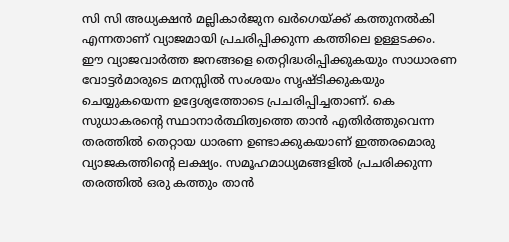സി സി അധ്യക്ഷന്‍ മല്ലികാര്‍ജുന ഖര്‍ഗെയ്ക്ക് കത്തുനല്‍കി എന്നതാണ് വ്യാജമായി പ്രചരിപ്പിക്കുന്ന കത്തിലെ ഉള്ളടക്കം. ഈ വ്യാജവാര്‍ത്ത ജനങ്ങളെ തെറ്റിദ്ധരിപ്പിക്കുകയും സാധാരണ വോട്ടര്‍മാരുടെ മനസ്സില്‍ സംശയം സൃഷ്ടിക്കുകയും ചെയ്യുകയെന്ന ഉദ്ദേശ്യത്തോടെ പ്രചരിപ്പിച്ചതാണ്. കെ സുധാകരന്റെ സ്ഥാനാര്‍ത്ഥിത്വത്തെ താന്‍ എതിര്‍ത്തുവെന്ന തരത്തില്‍ തെറ്റായ ധാരണ ഉണ്ടാക്കുകയാണ് ഇത്തരമൊരു വ്യാജകത്തിന്റെ ലക്ഷ്യം. സമൂഹമാധ്യമങ്ങളില്‍ പ്രചരിക്കുന്ന തരത്തില്‍ ഒരു കത്തും താന്‍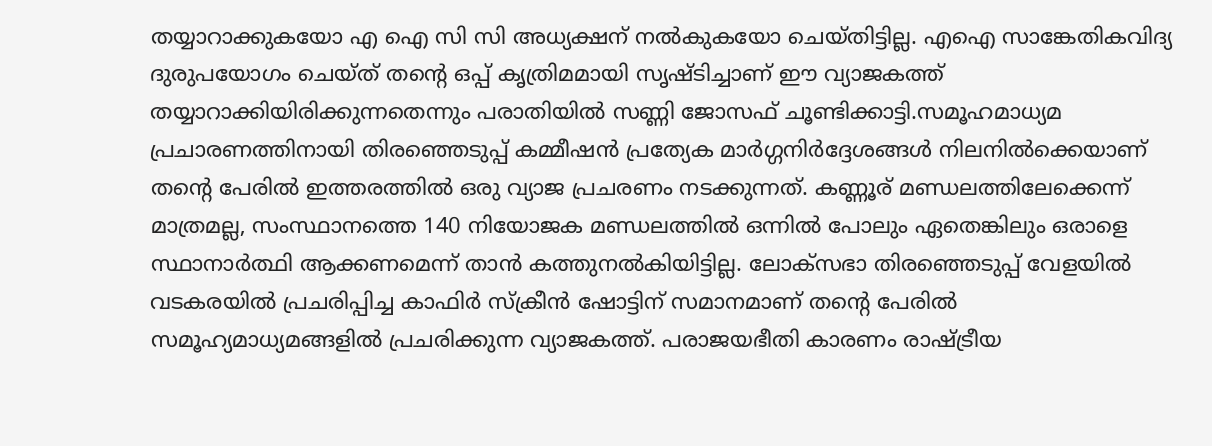തയ്യാറാക്കുകയോ എ ഐ സി സി അധ്യക്ഷന് നല്‍കുകയോ ചെയ്തിട്ടില്ല. എഐ സാങ്കേതികവിദ്യ ദുരുപയോഗം ചെയ്ത് തന്റെ ഒപ്പ് കൃത്രിമമായി സൃഷ്ടിച്ചാണ് ഈ വ്യാജകത്ത് തയ്യാറാക്കിയിരിക്കുന്നതെന്നും പരാതിയില്‍ സണ്ണി ജോസഫ് ചൂണ്ടിക്കാട്ടി.സമൂഹമാധ്യമ പ്രചാരണത്തിനായി തിരഞ്ഞെടുപ്പ് കമ്മീഷന്‍ പ്രത്യേക മാര്‍ഗ്ഗനിര്‍ദ്ദേശങ്ങള്‍ നിലനില്‍ക്കെയാണ് തന്റെ പേരില്‍ ഇത്തരത്തില്‍ ഒരു വ്യാജ പ്രചരണം നടക്കുന്നത്. കണ്ണൂര് മണ്ഡലത്തിലേക്കെന്ന് മാത്രമല്ല, സംസ്ഥാനത്തെ 140 നിയോജക മണ്ഡലത്തില്‍ ഒന്നില്‍ പോലും ഏതെങ്കിലും ഒരാളെ സ്ഥാനാര്‍ത്ഥി ആക്കണമെന്ന് താന്‍ കത്തുനല്‍കിയിട്ടില്ല. ലോക്‌സഭാ തിരഞ്ഞെടുപ്പ് വേളയില്‍ വടകരയില്‍ പ്രചരിപ്പിച്ച കാഫിര്‍ സ്‌ക്രീന്‍ ഷോട്ടിന് സമാനമാണ് തന്റെ പേരില്‍ സമൂഹ്യമാധ്യമങ്ങളില്‍ പ്രചരിക്കുന്ന വ്യാജകത്ത്. പരാജയഭീതി കാരണം രാഷ്ട്രീയ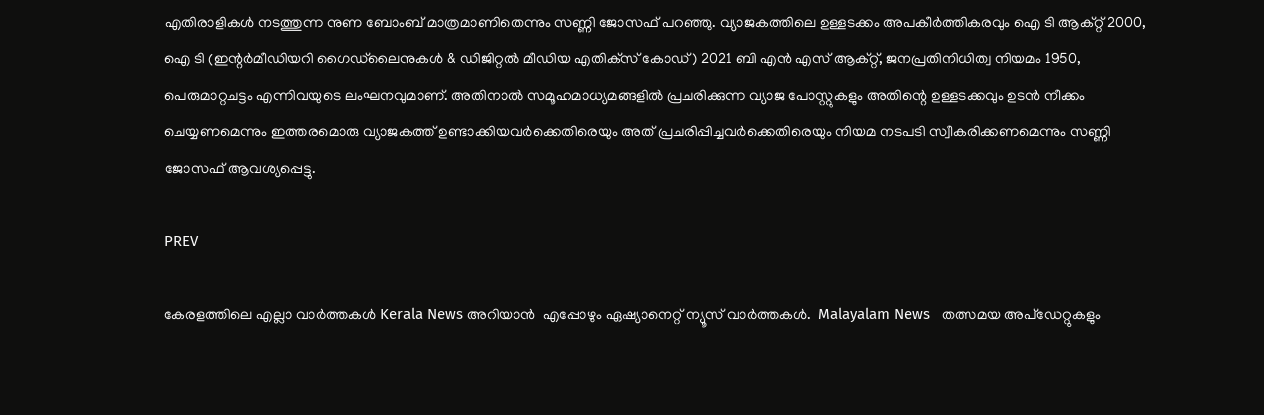എതിരാളികള്‍ നടത്തുന്ന നുണ ബോംബ് മാത്രമാണിതെന്നും സണ്ണി ജോസഫ് പറഞ്ഞു. വ്യാജകത്തിലെ ഉള്ളടക്കം അപകീര്‍ത്തികരവും ഐ ടി ആക്റ്റ് 2000, ഐ ടി (ഇന്റര്‍മീഡിയറി ഗൈഡ്‌ലൈനുകള്‍ & ഡിജിറ്റല്‍ മീഡിയ എതിക്‌സ് കോഡ്) 2021 ബി എന്‍ എസ് ആക്റ്റ്, ജനപ്രതിനിധിത്വ നിയമം 1950, പെരുമാറ്റചട്ടം എന്നിവയുടെ ലംഘനവുമാണ്. അതിനാല്‍ സമൂഹമാധ്യമങ്ങളില്‍ പ്രചരിക്കുന്ന വ്യാജ പോസ്റ്റുകളും അതിന്റെ ഉള്ളടക്കവും ഉടന്‍ നീക്കം ചെയ്യണമെന്നും ഇത്തരമൊരു വ്യാജകത്ത് ഉണ്ടാക്കിയവര്‍ക്കെതിരെയും അത് പ്രചരിപ്പിച്ചവര്‍ക്കെതിരെയും നിയമ നടപടി സ്വീകരിക്കണമെന്നും സണ്ണി ജോസഫ് ആവശ്യപ്പെട്ടു.

PREV

കേരളത്തിലെ എല്ലാ വാർത്തകൾ Kerala News അറിയാൻ  എപ്പോഴും ഏഷ്യാനെറ്റ് ന്യൂസ് വാർത്തകൾ.  Malayalam News   തത്സമയ അപ്‌ഡേറ്റുകളും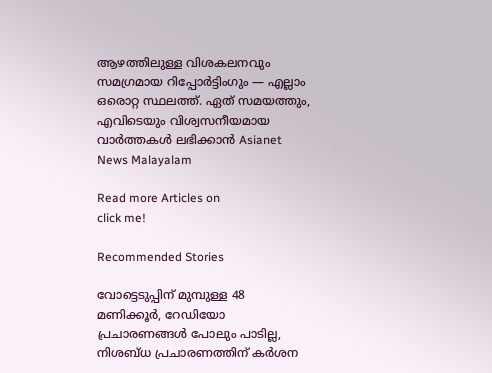ആഴത്തിലുള്ള വിശകലനവും സമഗ്രമായ റിപ്പോർട്ടിംഗും — എല്ലാം ഒരൊറ്റ സ്ഥലത്ത്. ഏത് സമയത്തും, എവിടെയും വിശ്വസനീയമായ വാർത്തകൾ ലഭിക്കാൻ Asianet News Malayalam

Read more Articles on
click me!

Recommended Stories

വോട്ടെടുപ്പിന് മുമ്പുള്ള 48 മണിക്കൂര്‍, റേഡിയോ പ്രചാരണങ്ങൾ പോലും പാടില്ല, നിശബ്ധ പ്രചാരണത്തിന് കര്‍ശന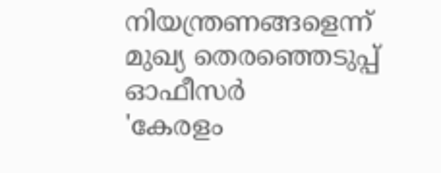നിയന്ത്രണങ്ങളെന്ന് മുഖ്യ തെരഞ്ഞെടുപ്പ് ഓഫീസര്‍
'കേരളം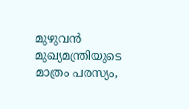മുഴുവൻ മുഖ്യമന്ത്രിയുടെ മാത്രം പരസ്യം,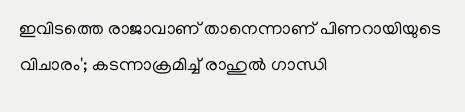ഇവിടത്തെ രാജാവാണ് താനെന്നാണ് പിണറായിയുടെ വിചാരം'; കടന്നാക്രമിച്ച് രാഹുൽ ഗാന്ധി